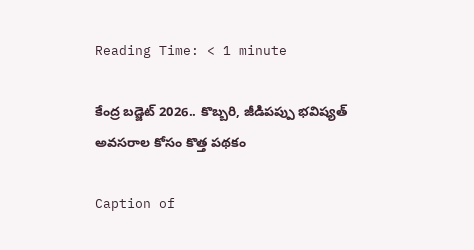Reading Time: < 1 minute

కేంద్ర బడ్జెట్ 2026.. కొబ్బరి, జీడిపప్పు భవిష్యత్ అవసరాల కోసం కొత్త పథకం

Caption of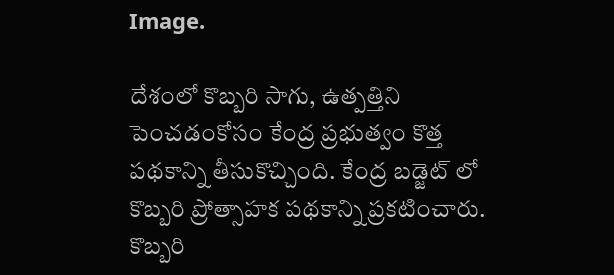Image.

దేశంలో కొబ్బరి సాగు, ఉత్పత్తిని పెంచడంకోసం కేంద్ర ప్రభుత్వం కొత్త పథకాన్ని తీసుకొచ్చింది. కేంద్ర బడ్జెట్ లో కొబ్బరి ప్రోత్సాహక పథకాన్ని ప్రకటించారు. కొబ్బరి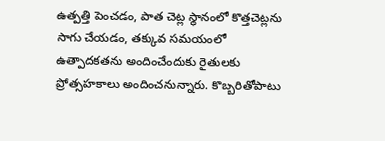ఉత్పత్తి పెంచడం, పాత చెట్ల స్థానంలో కొత్తచెట్లను సాగు చేయడం, తక్కువ సమయంలో ఉత్పాదకతను అందించేందుకు రైతులకు ప్రోత్సహకాలు అందించనున్నారు. కొబ్బరితోపాటు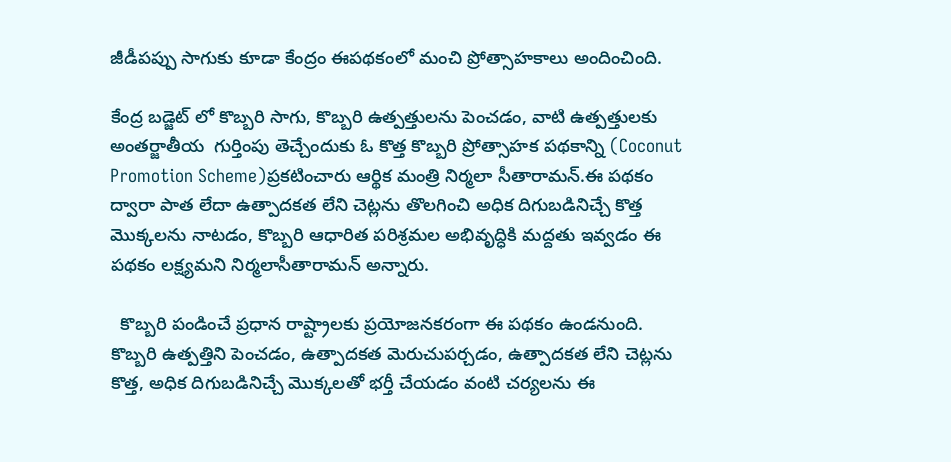జీడీపప్పు సాగుకు కూడా కేంద్రం ఈపథకంలో మంచి ప్రోత్సాహకాలు అందించింది.

కేంద్ర బడ్జెట్ లో కొబ్బరి సాగు, కొబ్బరి ఉత్పత్తులను పెంచడం, వాటి ఉత్పత్తులకు అంతర్జాతీయ  గుర్తింపు తెచ్చేందుకు ఓ కొత్త కొబ్బరి ప్రోత్సాహక పథకాన్ని (Coconut Promotion Scheme)ప్రకటించారు ఆర్థిక మంత్రి నిర్మలా సీతారామన్.ఈ పథకం ద్వారా పాత లేదా ఉత్పాదకత లేని చెట్లను తొలగించి అధిక దిగుబడినిచ్చే కొత్త మొక్కలను నాటడం, కొబ్బరి ఆధారిత పరిశ్రమల అభివృద్ధికి మద్దతు ఇవ్వడం ఈ పథకం లక్ష్యమని నిర్మలాసీతారామన్ అన్నారు.

  కొబ్బరి పండించే ప్రధాన రాష్ట్రాలకు ప్రయోజనకరంగా ఈ పథకం ఉండనుంది. కొబ్బరి ఉత్పత్తిని పెంచడం, ఉత్పాదకత మెరుచుపర్చడం, ఉత్పాదకత లేని చెట్లను కొత్త, అధిక దిగుబడినిచ్చే మొక్కలతో భర్తీ చేయడం వంటి చర్యలను ఈ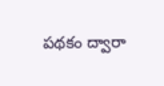పథకం ద్వారా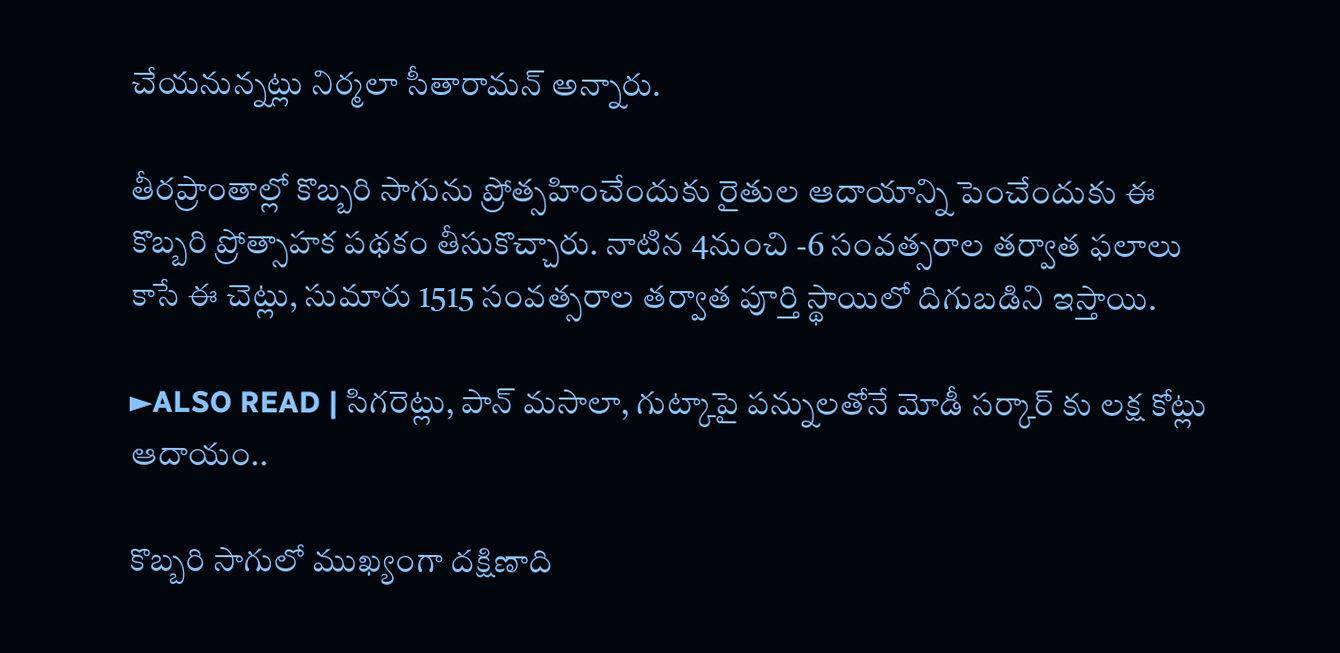చేయనున్నట్లు నిర్మలా సీతారామన్ అన్నారు.

తీరప్రాంతాల్లో కొబ్బరి సాగును ప్రోత్సహించేందుకు రైతుల ఆదాయాన్ని పెంచేందుకు ఈ  కొబ్బరి ప్రోత్సాహక పథకం తీసుకొచ్చారు. నాటిన 4నుంచి -6 సంవత్సరాల తర్వాత ఫలాలు కాసే ఈ చెట్లు, సుమారు 1515 సంవత్సరాల తర్వాత పూర్తి స్థాయిలో దిగుబడిని ఇస్తాయి.

►ALSO READ | సిగరెట్లు, పాన్ మసాలా, గుట్కాపై పన్నులతోనే మోడీ సర్కార్ కు లక్ష కోట్లు ఆదాయం..

కొబ్బరి సాగులో ముఖ్యంగా దక్షిణాది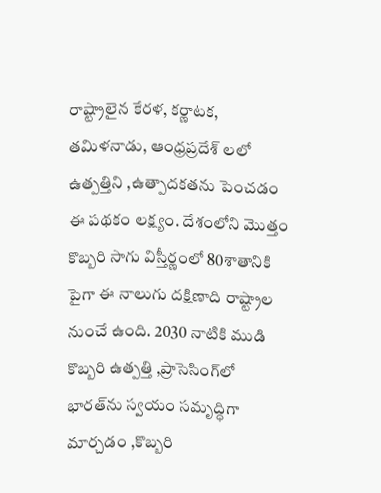రాష్ట్రాలైన కేరళ, కర్ణాటక, తమిళనాడు, ఆంధ్రప్రదేశ్ లలో ఉత్పత్తిని ,ఉత్పాదకతను పెంచడం ఈ పథకం లక్ష్యం. దేశంలోని మొత్తం కొబ్బరి సాగు విస్తీర్ణంలో 80శాతానికి పైగా ఈ నాలుగు దక్షిణాది రాష్ట్రాల నుంచే ఉంది. 2030 నాటికి ముడి కొబ్బరి ఉత్పత్తి ,ప్రాసెసింగ్‌లో భారత్‌ను స్వయం సమృద్ధిగా మార్చడం ,కొబ్బరి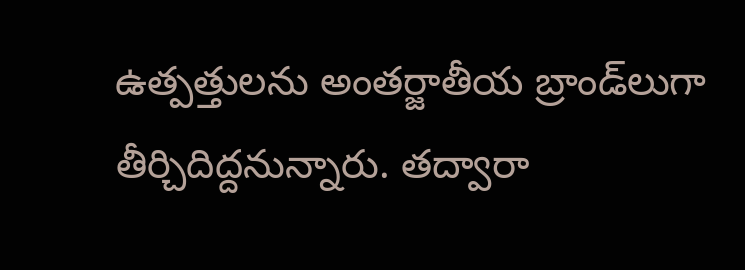ఉత్పత్తులను అంతర్జాతీయ బ్రాండ్‌లుగా తీర్చిదిద్దనున్నారు. తద్వారా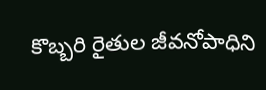కొబ్బరి రైతుల జీవనోపాధిని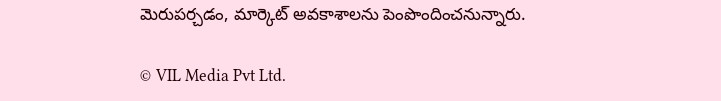మెరుపర్చడం, మార్కెట్ అవకాశాలను పెంపొందించనున్నారు.

© VIL Media Pvt Ltd.